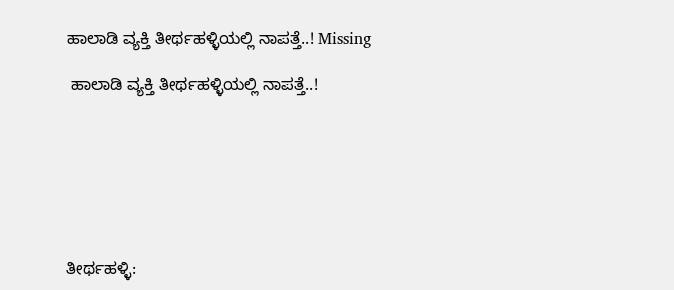ಹಾಲಾಡಿ ವ್ಯಕ್ತಿ ತೀರ್ಥಹಳ್ಳಿಯಲ್ಲಿ ನಾಪತ್ತೆ..! Missing

 ಹಾಲಾಡಿ ವ್ಯಕ್ತಿ ತೀರ್ಥಹಳ್ಳಿಯಲ್ಲಿ ನಾಪತ್ತೆ..!







ತೀರ್ಥಹಳ್ಳಿ: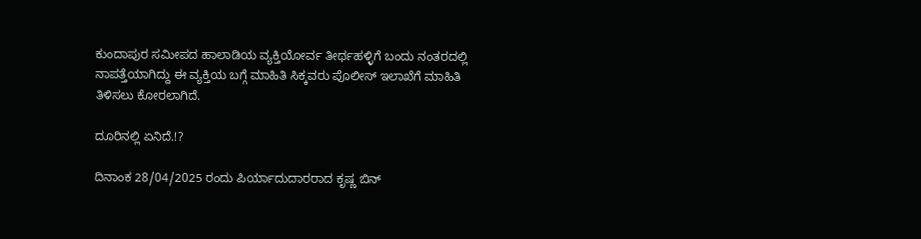ಕುಂದಾಪುರ ಸಮೀಪದ ಹಾಲಾಡಿಯ ವ್ಯಕ್ತಿಯೋರ್ವ ತೀರ್ಥಹಳ್ಳಿಗೆ ಬಂದು ನಂತರದಲ್ಲಿ ನಾಪತ್ತೆಯಾಗಿದ್ದು ಈ ವ್ಯಕ್ತಿಯ ಬಗ್ಗೆ ಮಾಹಿತಿ ಸಿಕ್ಕವರು ಪೊಲೀಸ್ ಇಲಾಖೆಗೆ ಮಾಹಿತಿ ತಿಳಿಸಲು ಕೋರಲಾಗಿದೆ.

ದೂರಿನಲ್ಲಿ ಏನಿದೆ.!?

ದಿನಾಂಕ 28/04/2025 ರಂದು ಪಿರ್ಯಾದುದಾರರಾದ ಕೃಷ್ಣ ಬಿನ್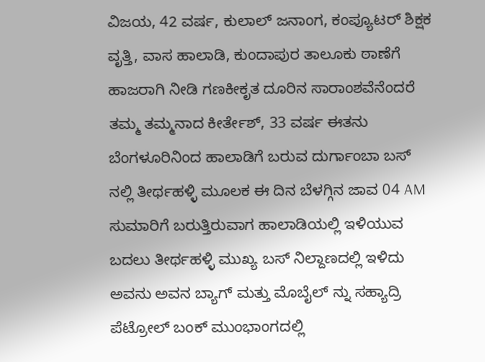ವಿಜಯ, 42 ವರ್ಷ, ಕುಲಾಲ್ ಜನಾಂಗ, ಕಂಪ್ಯೂಟರ್ ಶಿಕ್ಷಕ ವೃತ್ತಿ, ವಾಸ ಹಾಲಾಡಿ, ಕುಂದಾಪುರ ತಾಲೂಕು ಠಾಣೆಗೆ ಹಾಜರಾಗಿ ನೀಡಿ ಗಣಕೀಕೃತ ದೂರಿನ ಸಾರಾಂಶವೆನೆಂದರೆ ತಮ್ಮ ತಮ್ಮನಾದ ಕೀರ್ತೇಶ್, 33 ವರ್ಷ ಈತನು ಬೆಂಗಳೂರಿನಿಂದ ಹಾಲಾಡಿಗೆ ಬರುವ ದುರ್ಗಾಂಬಾ ಬಸ್ ನಲ್ಲಿ ತೀರ್ಥಹಳ್ಳಿ ಮೂಲಕ ಈ ದಿನ ಬೆಳಗ್ಗಿನ ಜಾವ 04 AM ಸುಮಾರಿಗೆ ಬರುತ್ತಿರುವಾಗ ಹಾಲಾಡಿಯಲ್ಲಿ ಇಳಿಯುವ ಬದಲು ತೀರ್ಥಹಳ್ಳಿ ಮುಖ್ಯ ಬಸ್ ನಿಲ್ದಾಣದಲ್ಲಿ ಇಳಿದು ಅವನು ಅವನ ಬ್ಯಾಗ್ ಮತ್ತು ಮೊಬೈಲ್ ನ್ನು ಸಹ್ಯಾದ್ರಿ ಪೆಟ್ರೋಲ್‌ ಬಂಕ್ ಮುಂಭಾಂಗದಲ್ಲಿ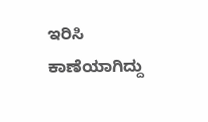ಇರಿಸಿ ಕಾಣೆಯಾಗಿದ್ದು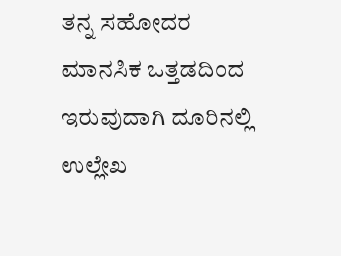ತನ್ನ ಸಹೋದರ ಮಾನಸಿಕ ಒತ್ತಡದಿಂದ ಇರುವುದಾಗಿ ದೂರಿನಲ್ಲಿ ಉಲ್ಲೇಖ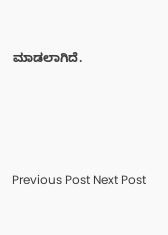ಮಾಡಲಾಗಿದೆ.





Previous Post Next Post